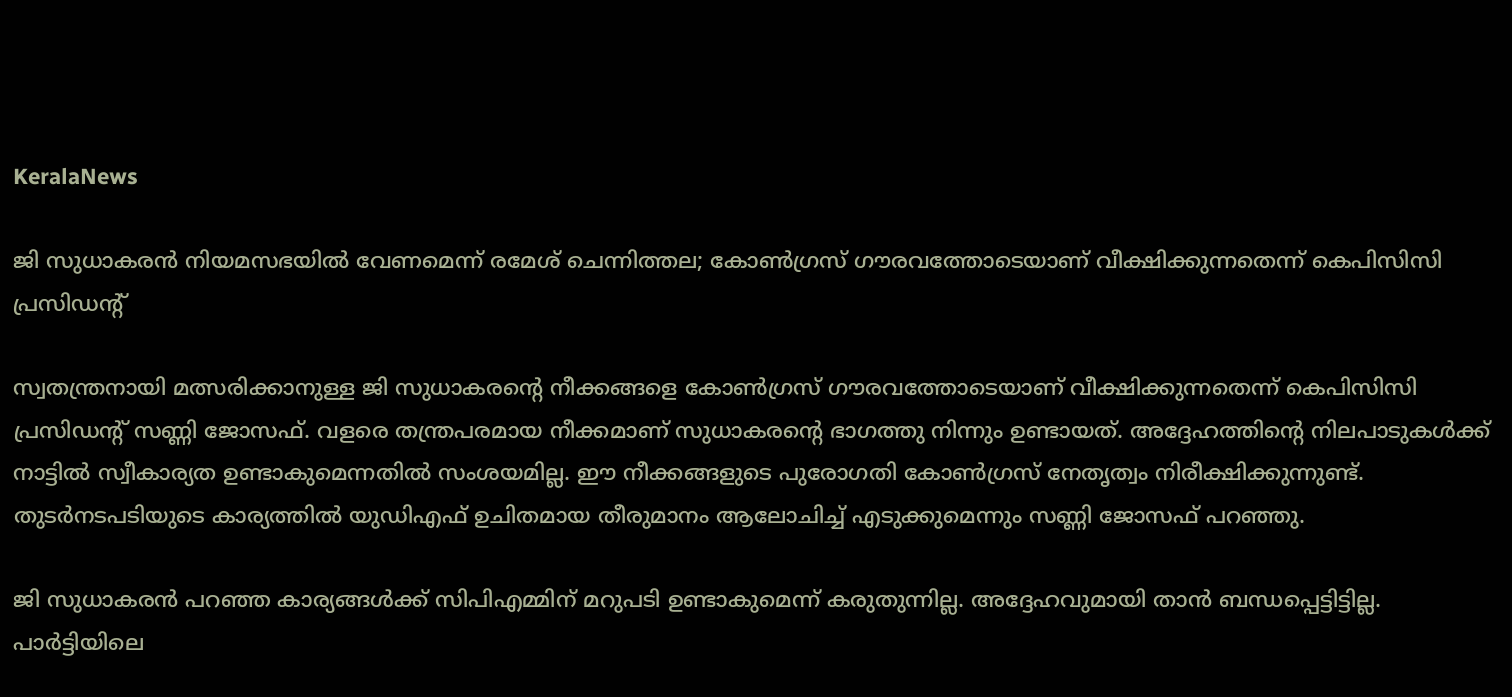KeralaNews

ജി സുധാകരന്‍ നിയമസഭയില്‍ വേണമെന്ന് രമേശ് ചെന്നിത്തല; കോണ്‍ഗ്രസ് ഗൗരവത്തോടെയാണ് വീക്ഷിക്കുന്നതെന്ന് കെപിസിസി പ്രസിഡന്റ്

സ്വതന്ത്രനായി മത്സരിക്കാനുള്ള ജി സുധാകരന്റെ നീക്കങ്ങളെ കോണ്‍ഗ്രസ് ഗൗരവത്തോടെയാണ് വീക്ഷിക്കുന്നതെന്ന് കെപിസിസി പ്രസിഡന്റ് സണ്ണി ജോസഫ്. വളരെ തന്ത്രപരമായ നീക്കമാണ് സുധാകരന്റെ ഭാഗത്തു നിന്നും ഉണ്ടായത്. അദ്ദേഹത്തിന്റെ നിലപാടുകള്‍ക്ക് നാട്ടില്‍ സ്വീകാര്യത ഉണ്ടാകുമെന്നതില്‍ സംശയമില്ല. ഈ നീക്കങ്ങളുടെ പുരോഗതി കോണ്‍ഗ്രസ് നേതൃത്വം നിരീക്ഷിക്കുന്നുണ്ട്. തുടര്‍നടപടിയുടെ കാര്യത്തില്‍ യുഡിഎഫ് ഉചിതമായ തീരുമാനം ആലോചിച്ച് എടുക്കുമെന്നും സണ്ണി ജോസഫ് പറഞ്ഞു.

ജി സുധാകരന്‍ പറഞ്ഞ കാര്യങ്ങള്‍ക്ക് സിപിഎമ്മിന് മറുപടി ഉണ്ടാകുമെന്ന് കരുതുന്നില്ല. അദ്ദേഹവുമായി താന്‍ ബന്ധപ്പെട്ടിട്ടില്ല. പാര്‍ട്ടിയിലെ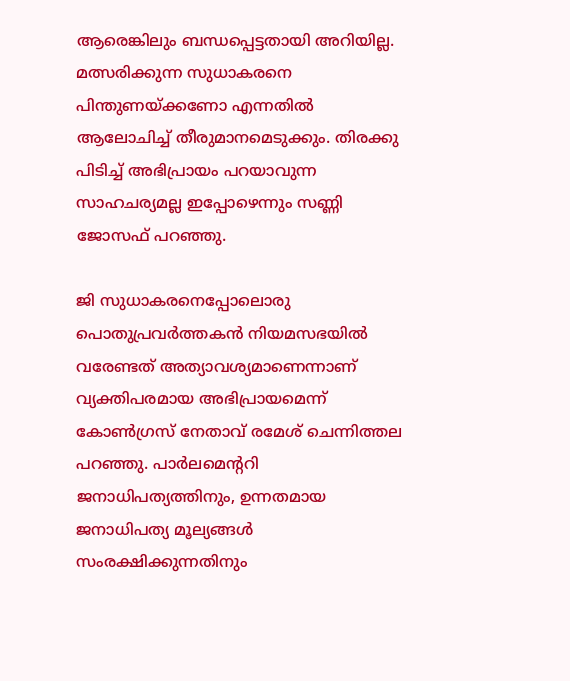ആരെങ്കിലും ബന്ധപ്പെട്ടതായി അറിയില്ല. മത്സരിക്കുന്ന സുധാകരനെ പിന്തുണയ്ക്കണോ എന്നതില്‍ ആലോചിച്ച് തീരുമാനമെടുക്കും. തിരക്കു പിടിച്ച് അഭിപ്രായം പറയാവുന്ന സാഹചര്യമല്ല ഇപ്പോഴെന്നും സണ്ണി ജോസഫ് പറഞ്ഞു.

ജി സുധാകരനെപ്പോലൊരു പൊതുപ്രവര്‍ത്തകന്‍ നിയമസഭയില്‍ വരേണ്ടത് അത്യാവശ്യമാണെന്നാണ് വ്യക്തിപരമായ അഭിപ്രായമെന്ന് കോണ്‍ഗ്രസ് നേതാവ് രമേശ് ചെന്നിത്തല പറഞ്ഞു. പാര്‍ലമെന്ററി ജനാധിപത്യത്തിനും, ഉന്നതമായ ജനാധിപത്യ മൂല്യങ്ങള്‍ സംരക്ഷിക്കുന്നതിനും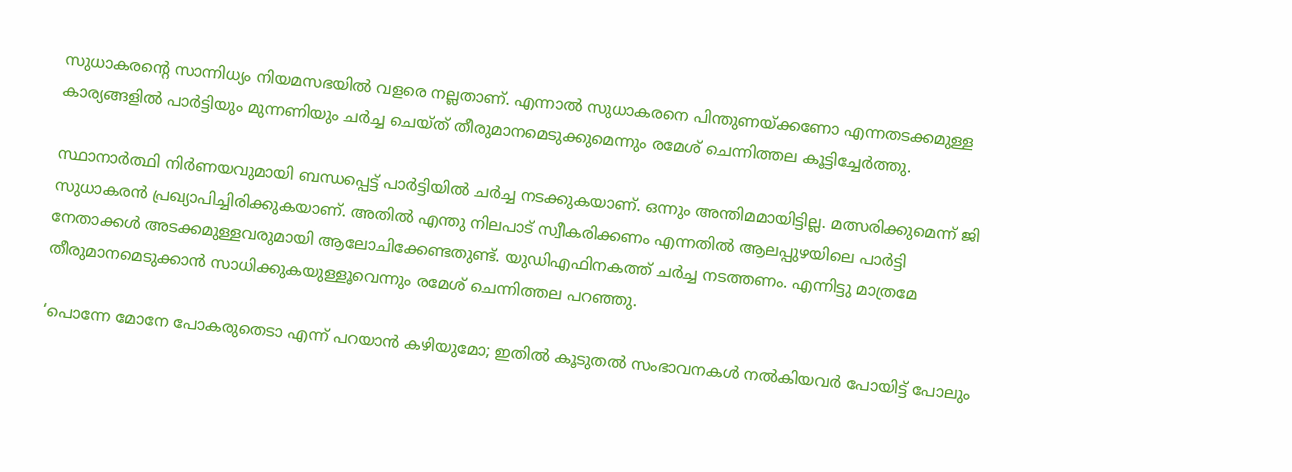സുധാകരന്റെ സാന്നിധ്യം നിയമസഭയില്‍ വളരെ നല്ലതാണ്. എന്നാല്‍ സുധാകരനെ പിന്തുണയ്ക്കണോ എന്നതടക്കമുള്ള കാര്യങ്ങളില്‍ പാര്‍ട്ടിയും മുന്നണിയും ചര്‍ച്ച ചെയ്ത് തീരുമാനമെടുക്കുമെന്നും രമേശ് ചെന്നിത്തല കൂട്ടിച്ചേര്‍ത്തു.

സ്ഥാനാര്‍ത്ഥി നിര്‍ണയവുമായി ബന്ധപ്പെട്ട് പാര്‍ട്ടിയില്‍ ചര്‍ച്ച നടക്കുകയാണ്. ഒന്നും അന്തിമമായിട്ടില്ല. മത്സരിക്കുമെന്ന് ജി സുധാകരന്‍ പ്രഖ്യാപിച്ചിരിക്കുകയാണ്. അതില്‍ എന്തു നിലപാട് സ്വീകരിക്കണം എന്നതില്‍ ആലപ്പുഴയിലെ പാര്‍ട്ടി നേതാക്കള്‍ അടക്കമുള്ളവരുമായി ആലോചിക്കേണ്ടതുണ്ട്. യുഡിഎഫിനകത്ത് ചര്‍ച്ച നടത്തണം. എന്നിട്ടു മാത്രമേ തീരുമാനമെടുക്കാന്‍ സാധിക്കുകയുള്ളൂവെന്നും രമേശ് ചെന്നിത്തല പറഞ്ഞു.

‘പൊന്നേ മോനേ പോകരുതെടാ എന്ന് പറയാന്‍ കഴിയുമോ; ഇതില്‍ കൂടുതല്‍ സംഭാവനകള്‍ നല്‍കിയവര്‍ പോയിട്ട് പോലും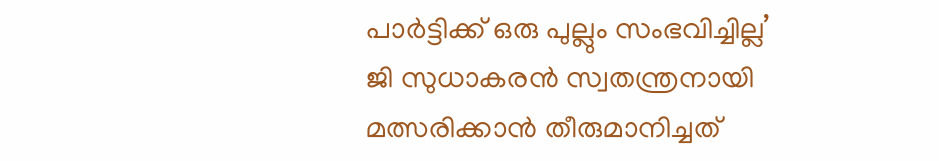പാര്‍ട്ടിക്ക് ഒരു പുല്ലും സംഭവിച്ചില്ല’
ജി സുധാകരന്‍ സ്വതന്ത്രനായി മത്സരിക്കാന്‍ തീരുമാനിച്ചത്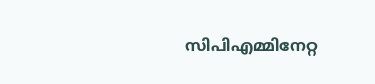സിപിഎമ്മിനേറ്റ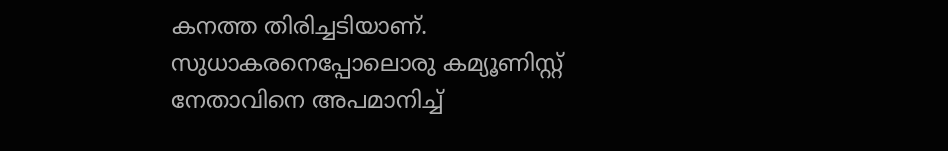കനത്ത തിരിച്ചടിയാണ്. സുധാകരനെപ്പോലൊരു കമ്യൂണിസ്റ്റ് നേതാവിനെ അപമാനിച്ച്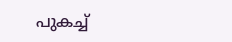പുകച്ച്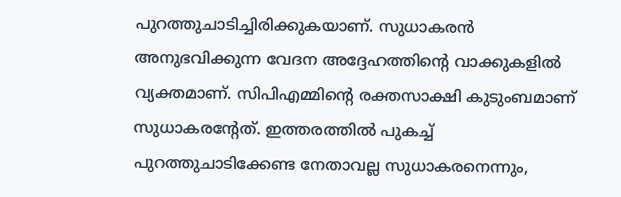പുറത്തുചാടിച്ചിരിക്കുകയാണ്. സുധാകരന്‍ അനുഭവിക്കുന്ന വേദന അദ്ദേഹത്തിന്റെ വാക്കുകളില്‍ വ്യക്തമാണ്. സിപിഎമ്മിന്റെ രക്തസാക്ഷി കുടുംബമാണ് സുധാകരന്റേത്. ഇത്തരത്തില്‍ പുകച്ച് പുറത്തുചാടിക്കേണ്ട നേതാവല്ല സുധാകരനെന്നും,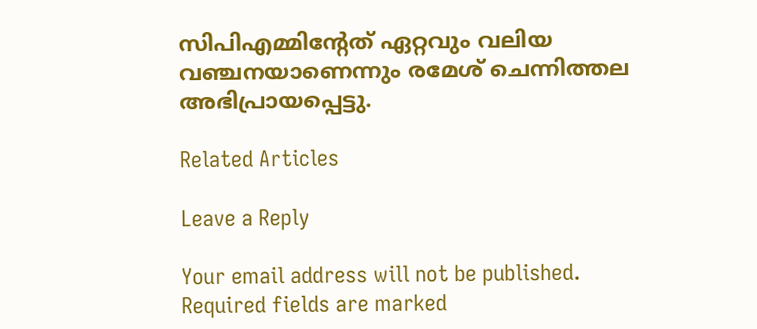സിപിഎമ്മിന്റേത് ഏറ്റവും വലിയ വഞ്ചനയാണെന്നും രമേശ് ചെന്നിത്തല അഭിപ്രായപ്പെട്ടു.

Related Articles

Leave a Reply

Your email address will not be published. Required fields are marked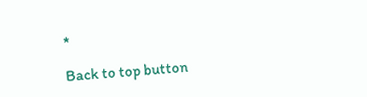*

Back to top button